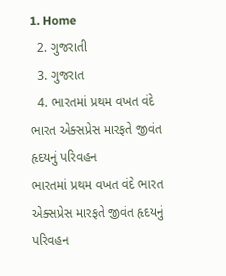1. Home
  2. ગુજરાતી
  3. ગુજરાત
  4. ભારતમાં પ્રથમ વખત વંદે ભારત એક્સપ્રેસ મારફતે જીવંત હૃદયનું પરિવહન
ભારતમાં પ્રથમ વખત વંદે ભારત એક્સપ્રેસ મારફતે જીવંત હૃદયનું પરિવહન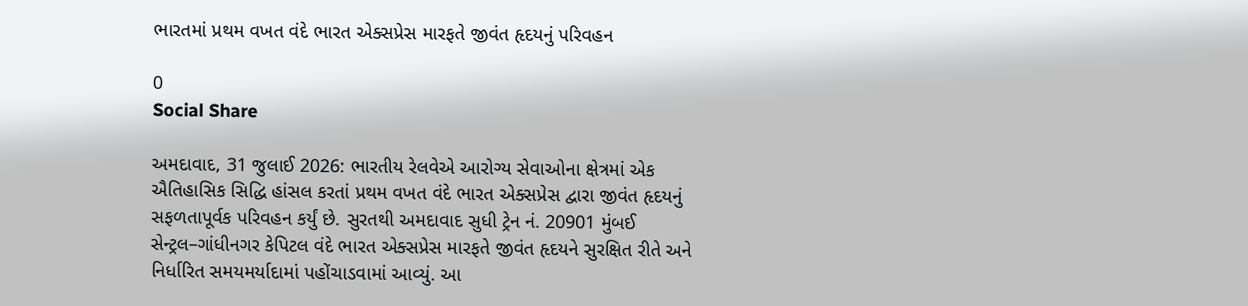ભારતમાં પ્રથમ વખત વંદે ભારત એક્સપ્રેસ મારફતે જીવંત હૃદયનું પરિવહન

0
Social Share

અમદાવાદ, 31 જુલાઈ 2026: ભારતીય રેલવેએ આરોગ્ય સેવાઓના ક્ષેત્રમાં એક ઐતિહાસિક સિદ્ધિ હાંસલ કરતાં પ્રથમ વખત વંદે ભારત એક્સપ્રેસ દ્વારા જીવંત હૃદયનું સફળતાપૂર્વક પરિવહન કર્યું છે. સુરતથી અમદાવાદ સુધી ટ્રેન નં. 20901 મુંબઈ સેન્ટ્રલ–ગાંધીનગર કેપિટલ વંદે ભારત એક્સપ્રેસ મારફતે જીવંત હૃદયને સુરક્ષિત રીતે અને નિર્ધારિત સમયમર્યાદામાં પહોંચાડવામાં આવ્યું. આ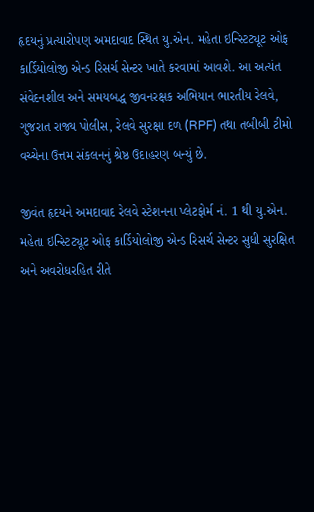હૃદયનું પ્રત્યારોપણ અમદાવાદ સ્થિત યુ.એન. મહેતા ઇન્સ્ટિટ્યૂટ ઓફ કાર્ડિયોલોજી એન્ડ રિસર્ચ સેન્ટર ખાતે કરવામાં આવશે. આ અત્યંત સંવેદનશીલ અને સમયબદ્ધ જીવનરક્ષક અભિયાન ભારતીય રેલવે, ગુજરાત રાજ્ય પોલીસ, રેલવે સુરક્ષા દળ (RPF) તથા તબીબી ટીમો વચ્ચેના ઉત્તમ સંકલનનું શ્રેષ્ઠ ઉદાહરણ બન્યું છે.

જીવંત હૃદયને અમદાવાદ રેલવે સ્ટેશનના પ્લેટફોર્મ નં. 1 થી યુ.એન. મહેતા ઇન્સ્ટિટ્યૂટ ઓફ કાર્ડિયોલોજી એન્ડ રિસર્ચ સેન્ટર સુધી સુરક્ષિત અને અવરોધરહિત રીતે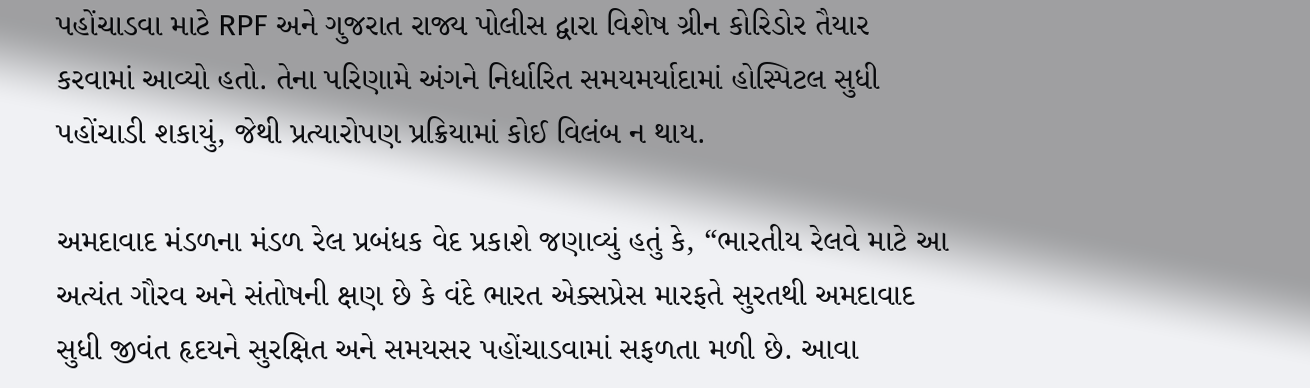પહોંચાડવા માટે RPF અને ગુજરાત રાજ્ય પોલીસ દ્વારા વિશેષ ગ્રીન કોરિડોર તૈયાર કરવામાં આવ્યો હતો. તેના પરિણામે અંગને નિર્ધારિત સમયમર્યાદામાં હોસ્પિટલ સુધી પહોંચાડી શકાયું, જેથી પ્રત્યારોપણ પ્રક્રિયામાં કોઈ વિલંબ ન થાય.

અમદાવાદ મંડળના મંડળ રેલ પ્રબંધક વેદ પ્રકાશે જણાવ્યું હતું કે, “ભારતીય રેલવે માટે આ અત્યંત ગૌરવ અને સંતોષની ક્ષણ છે કે વંદે ભારત એક્સપ્રેસ મારફતે સુરતથી અમદાવાદ સુધી જીવંત હૃદયને સુરક્ષિત અને સમયસર પહોંચાડવામાં સફળતા મળી છે. આવા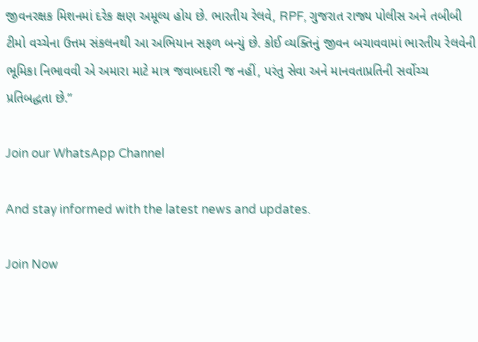જીવનરક્ષક મિશનમાં દરેક ક્ષણ અમૂલ્ય હોય છે. ભારતીય રેલવે, RPF, ગુજરાત રાજ્ય પોલીસ અને તબીબી ટીમો વચ્ચેના ઉત્તમ સંકલનથી આ અભિયાન સફળ બન્યું છે. કોઈ વ્યક્તિનું જીવન બચાવવામાં ભારતીય રેલવેની ભૂમિકા નિભાવવી એ અમારા માટે માત્ર જવાબદારી જ નહીં, પરંતુ સેવા અને માનવતાપ્રતિની સર્વોચ્ચ પ્રતિબદ્ધતા છે.”

Join our WhatsApp Channel

And stay informed with the latest news and updates.

Join Now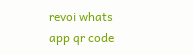revoi whats app qr code